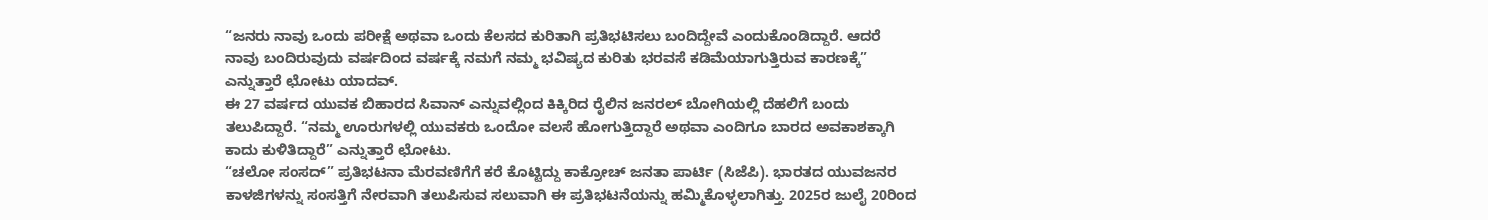“ಜನರು ನಾವು ಒಂದು ಪರೀಕ್ಷೆ ಅಥವಾ ಒಂದು ಕೆಲಸದ ಕುರಿತಾಗಿ ಪ್ರತಿಭಟಿಸಲು ಬಂದಿದ್ದೇವೆ ಎಂದುಕೊಂಡಿದ್ದಾರೆ. ಆದರೆ ನಾವು ಬಂದಿರುವುದು ವರ್ಷದಿಂದ ವರ್ಷಕ್ಕೆ ನಮಗೆ ನಮ್ಮ ಭವಿಷ್ಯದ ಕುರಿತು ಭರವಸೆ ಕಡಿಮೆಯಾಗುತ್ತಿರುವ ಕಾರಣಕ್ಕೆ” ಎನ್ನುತ್ತಾರೆ ಛೋಟು ಯಾದವ್.
ಈ 27 ವರ್ಷದ ಯುವಕ ಬಿಹಾರದ ಸಿವಾನ್ ಎನ್ನುವಲ್ಲಿಂದ ಕಿಕ್ಕಿರಿದ ರೈಲಿನ ಜನರಲ್ ಬೋಗಿಯಲ್ಲಿ ದೆಹಲಿಗೆ ಬಂದು ತಲುಪಿದ್ದಾರೆ. “ನಮ್ಮ ಊರುಗಳಲ್ಲಿ ಯುವಕರು ಒಂದೋ ವಲಸೆ ಹೋಗುತ್ತಿದ್ದಾರೆ ಅಥವಾ ಎಂದಿಗೂ ಬಾರದ ಅವಕಾಶಕ್ಕಾಗಿ ಕಾದು ಕುಳಿತಿದ್ದಾರೆ” ಎನ್ನುತ್ತಾರೆ ಛೋಟು.
“ಚಲೋ ಸಂಸದ್” ಪ್ರತಿಭಟನಾ ಮೆರವಣಿಗೆಗೆ ಕರೆ ಕೊಟ್ಟಿದ್ದು ಕಾಕ್ರೋಚ್ ಜನತಾ ಪಾರ್ಟಿ (ಸಿಜೆಪಿ). ಭಾರತದ ಯುವಜನರ ಕಾಳಜಿಗಳನ್ನು ಸಂಸತ್ತಿಗೆ ನೇರವಾಗಿ ತಲುಪಿಸುವ ಸಲುವಾಗಿ ಈ ಪ್ರತಿಭಟನೆಯನ್ನು ಹಮ್ಮಿಕೊಳ್ಳಲಾಗಿತ್ತು. 2025ರ ಜುಲೈ 20ರಿಂದ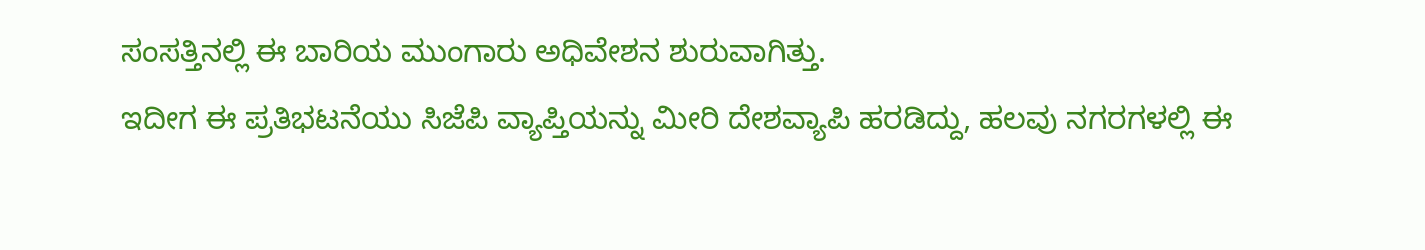ಸಂಸತ್ತಿನಲ್ಲಿ ಈ ಬಾರಿಯ ಮುಂಗಾರು ಅಧಿವೇಶನ ಶುರುವಾಗಿತ್ತು.
ಇದೀಗ ಈ ಪ್ರತಿಭಟನೆಯು ಸಿಜೆಪಿ ವ್ಯಾಪ್ತಿಯನ್ನು ಮೀರಿ ದೇಶವ್ಯಾಪಿ ಹರಡಿದ್ದು, ಹಲವು ನಗರಗಳಲ್ಲಿ ಈ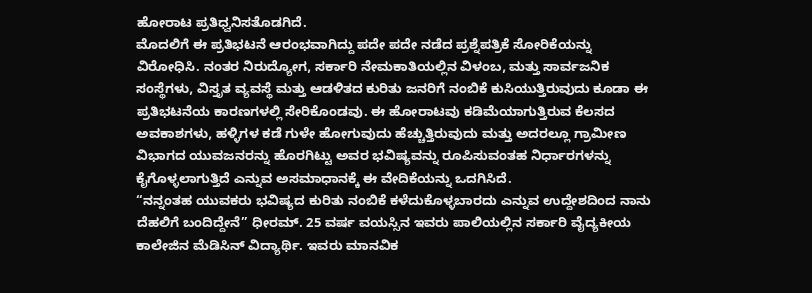ಹೋರಾಟ ಪ್ರತಿಧ್ವನಿಸತೊಡಗಿದೆ.
ಮೊದಲಿಗೆ ಈ ಪ್ರತಿಭಟನೆ ಆರಂಭವಾಗಿದ್ದು ಪದೇ ಪದೇ ನಡೆದ ಪ್ರಶ್ನೆಪತ್ರಿಕೆ ಸೋರಿಕೆಯನ್ನು ವಿರೋಧಿಸಿ. ನಂತರ ನಿರುದ್ಯೋಗ, ಸರ್ಕಾರಿ ನೇಮಕಾತಿಯಲ್ಲಿನ ವಿಳಂಬ, ಮತ್ತು ಸಾರ್ವಜನಿಕ ಸಂಸ್ಥೆಗಳು, ವಿಸ್ತೃತ ವ್ಯವಸ್ಥೆ ಮತ್ತು ಆಡಳಿತದ ಕುರಿತು ಜನರಿಗೆ ನಂಬಿಕೆ ಕುಸಿಯುತ್ತಿರುವುದು ಕೂಡಾ ಈ ಪ್ರತಿಭಟನೆಯ ಕಾರಣಗಳಲ್ಲಿ ಸೇರಿಕೊಂಡವು. ಈ ಹೋರಾಟವು ಕಡಿಮೆಯಾಗುತ್ತಿರುವ ಕೆಲಸದ ಅವಕಾಶಗಳು, ಹಳ್ಳಿಗಳ ಕಡೆ ಗುಳೇ ಹೋಗುವುದು ಹೆಚ್ಚುತ್ತಿರುವುದು ಮತ್ತು ಅದರಲ್ಲೂ ಗ್ರಾಮೀಣ ವಿಭಾಗದ ಯುವಜನರನ್ನು ಹೊರಗಿಟ್ಟು ಅವರ ಭವಿಷ್ಯವನ್ನು ರೂಪಿಸುವಂತಹ ನಿರ್ಧಾರಗಳನ್ನು ಕೈಗೊಳ್ಳಲಾಗುತ್ತಿದೆ ಎನ್ನುವ ಅಸಮಾಧಾನಕ್ಕೆ ಈ ವೇದಿಕೆಯನ್ನು ಒದಗಿಸಿದೆ.
“ನನ್ನಂತಹ ಯುವಕರು ಭವಿಷ್ಯದ ಕುರಿತು ನಂಬಿಕೆ ಕಳೆದುಕೊಳ್ಳಬಾರದು ಎನ್ನುವ ಉದ್ದೇಶದಿಂದ ನಾನು ದೆಹಲಿಗೆ ಬಂದಿದ್ದೇನೆ” ಧೀರಮ್. 25 ವರ್ಷ ವಯಸ್ಸಿನ ಇವರು ಪಾಲಿಯಲ್ಲಿನ ಸರ್ಕಾರಿ ವೈದ್ಯಕೀಯ ಕಾಲೇಜಿನ ಮೆಡಿಸಿನ್ ವಿದ್ಯಾರ್ಥಿ. ಇವರು ಮಾನವಿಕ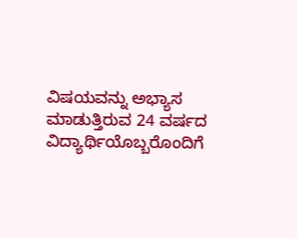ವಿಷಯವನ್ನು ಅಭ್ಯಾಸ ಮಾಡುತ್ತಿರುವ 24 ವರ್ಷದ ವಿದ್ಯಾರ್ಥಿಯೊಬ್ಬರೊಂದಿಗೆ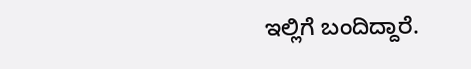ಇಲ್ಲಿಗೆ ಬಂದಿದ್ದಾರೆ.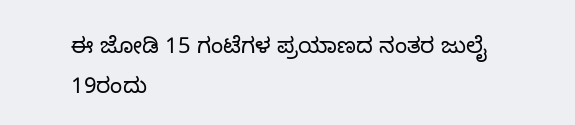ಈ ಜೋಡಿ 15 ಗಂಟೆಗಳ ಪ್ರಯಾಣದ ನಂತರ ಜುಲೈ 19ರಂದು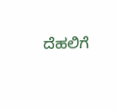ದೆಹಲಿಗೆ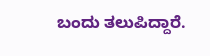ಬಂದು ತಲುಪಿದ್ದಾರೆ.